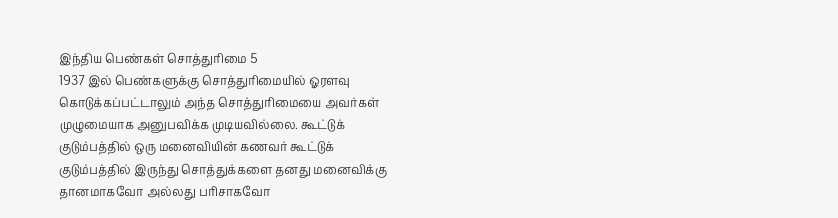இந்திய பெண்கள் சொத்துரிமை 5
1937 இல் பெண்களுக்கு சொத்துரிமையில் ஓரளவு கொடுக்கப்பட்டாலும் அந்த சொத்துரிமையை அவர்கள் முழுமையாக அனுபவிக்க முடியவில்லை. கூட்டுக் குடும்பத்தில் ஒரு மனைவியின் கணவர் கூட்டுக் குடும்பத்தில் இருந்து சொத்துக்களை தனது மனைவிக்கு தானமாகவோ அல்லது பரிசாகவோ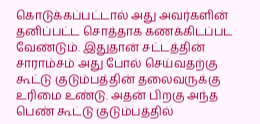கொடுக்கப்பட்டால் அது அவர்களின் தனிப்பட்ட சொத்தாக கணக்கிடப்பட வேண்டும். இதுதான் சட்டத்தின் சாராம்சம் அது போல் செய்வதற்கு கூட்டு குடும்பத்தின் தலைவருக்கு உரிமை உண்டு. அதன் பிறகு அந்த பெண் கூட்டு குடும்பத்தில்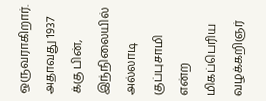ஒருவராகிறார். அதாவது 1937 க்கு பின், இந்நிலையில் அல்லாடி குப்புசாமி என்ற மிகப்பெரிய வழக்கறிஞர்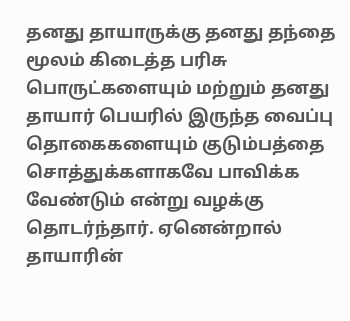தனது தாயாருக்கு தனது தந்தை மூலம் கிடைத்த பரிசு பொருட்களையும் மற்றும் தனது தாயார் பெயரில் இருந்த வைப்பு தொகைகளையும் குடும்பத்தை சொத்துக்களாகவே பாவிக்க வேண்டும் என்று வழக்கு தொடர்ந்தார். ஏனென்றால் தாயாரின்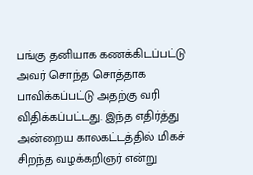பங்கு தனியாக கணக்கிடப்பட்டு அவர் சொந்த சொத்தாக பாவிக்கப்பட்டு அதற்கு வரி விதிக்கப்பட்டது. இந்த எதிர்த்து அன்றைய காலகட்டத்தில் மிகச் சிறந்த வழக்கறிஞர் என்று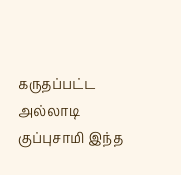கருதப்பட்ட அல்லாடி குப்புசாமி இந்த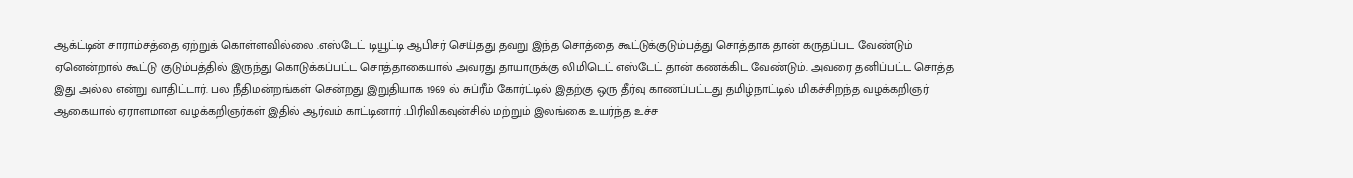ஆக்ட்டின் சாராம்சத்தை ஏற்றுக் கொள்ளவில்லை .எஸ்டேட் டியூட்டி ஆபிசர் செய்தது தவறு இந்த சொத்தை கூட்டுக்குடும்பத்து சொத்தாக தான் கருதப்பட வேண்டும் ஏனென்றால் கூட்டு குடும்பத்தில் இருந்து கொடுக்கப்பட்ட சொத்தாகையால் அவரது தாயாருக்கு லிமிடெட் எஸ்டேட் தான் கணக்கிட வேண்டும். அவரை தனிப்பட்ட சொத்த இது அல்ல என்று வாதிட்டார். பல நீதிமன்றங்கள் சென்றது இறுதியாக 1969 ல் சுப்ரீம் கோர்ட்டில் இதற்கு ஒரு தீர்வு காணப்பட்டது தமிழ்நாட்டில் மிகச்சிறந்த வழக்கறிஞர் ஆகையால் ஏராளமான வழக்கறிஞர்கள் இதில் ஆர்வம் காட்டினார் .பிரிவிகவுன்சில் மற்றும் இலங்கை உயர்ந்த உச்ச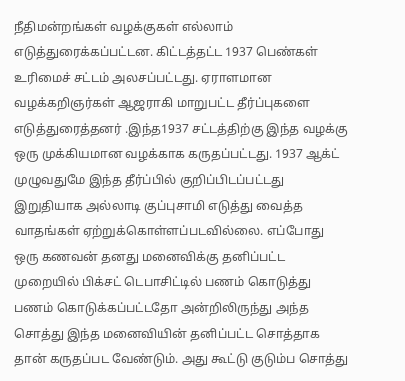நீதிமன்றங்கள் வழக்குகள் எல்லாம் எடுத்துரைக்கப்பட்டன. கிட்டத்தட்ட 1937 பெண்கள் உரிமைச் சட்டம் அலசப்பட்டது. ஏராளமான வழக்கறிஞர்கள் ஆஜராகி மாறுபட்ட தீர்ப்புகளை எடுத்துரைத்தனர் .இந்த1937 சட்டத்திற்கு இந்த வழக்கு ஒரு முக்கியமான வழக்காக கருதப்பட்டது. 1937 ஆக்ட் முழுவதுமே இந்த தீர்ப்பில் குறிப்பிடப்பட்டது இறுதியாக அல்லாடி குப்புசாமி எடுத்து வைத்த வாதங்கள் ஏற்றுக்கொள்ளப்படவில்லை. எப்போது ஒரு கணவன் தனது மனைவிக்கு தனிப்பட்ட முறையில் பிக்சட் டெபாசிட்டில் பணம் கொடுத்து பணம் கொடுக்கப்பட்டதோ அன்றிலிருந்து அந்த சொத்து இந்த மனைவியின் தனிப்பட்ட சொத்தாக தான் கருதப்பட வேண்டும். அது கூட்டு குடும்ப சொத்து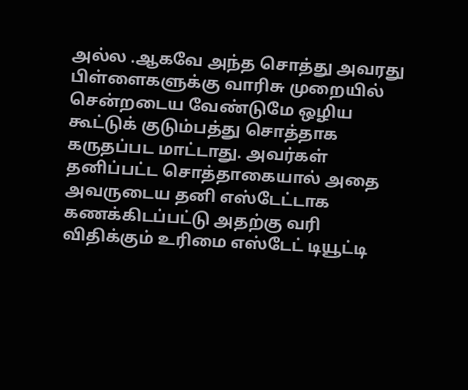அல்ல .ஆகவே அந்த சொத்து அவரது பிள்ளைகளுக்கு வாரிசு முறையில் சென்றடைய வேண்டுமே ஒழிய கூட்டுக் குடும்பத்து சொத்தாக கருதப்பட மாட்டாது. அவர்கள் தனிப்பட்ட சொத்தாகையால் அதை அவருடைய தனி எஸ்டேட்டாக கணக்கிடப்பட்டு அதற்கு வரி விதிக்கும் உரிமை எஸ்டேட் டியூட்டி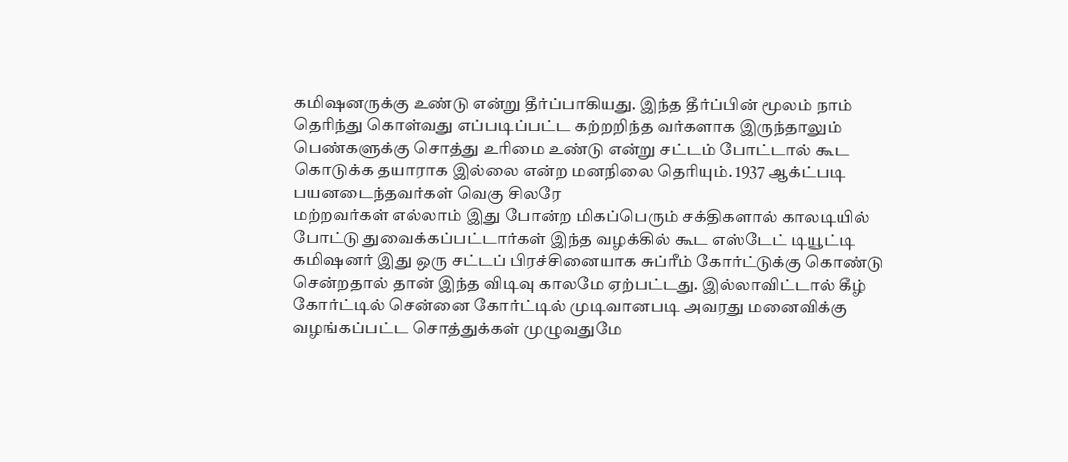கமிஷனருக்கு உண்டு என்று தீர்ப்பாகியது. இந்த தீர்ப்பின் மூலம் நாம் தெரிந்து கொள்வது எப்படிப்பட்ட கற்றறிந்த வர்களாக இருந்தாலும் பெண்களுக்கு சொத்து உரிமை உண்டு என்று சட்டம் போட்டால் கூட கொடுக்க தயாராக இல்லை என்ற மனநிலை தெரியும். 1937 ஆக்ட்படி பயனடைந்தவர்கள் வெகு சிலரே
மற்றவர்கள் எல்லாம் இது போன்ற மிகப்பெரும் சக்திகளால் காலடியில் போட்டு துவைக்கப்பட்டார்கள் இந்த வழக்கில் கூட எஸ்டேட் டியூட்டி கமிஷனர் இது ஒரு சட்டப் பிரச்சினையாக சுப்ரீம் கோர்ட்டுக்கு கொண்டு சென்றதால் தான் இந்த விடிவு காலமே ஏற்பட்டது. இல்லாவிட்டால் கீழ் கோர்ட்டில் சென்னை கோர்ட்டில் முடிவானபடி அவரது மனைவிக்கு வழங்கப்பட்ட சொத்துக்கள் முழுவதுமே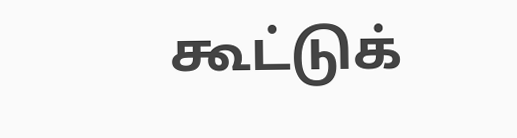கூட்டுக்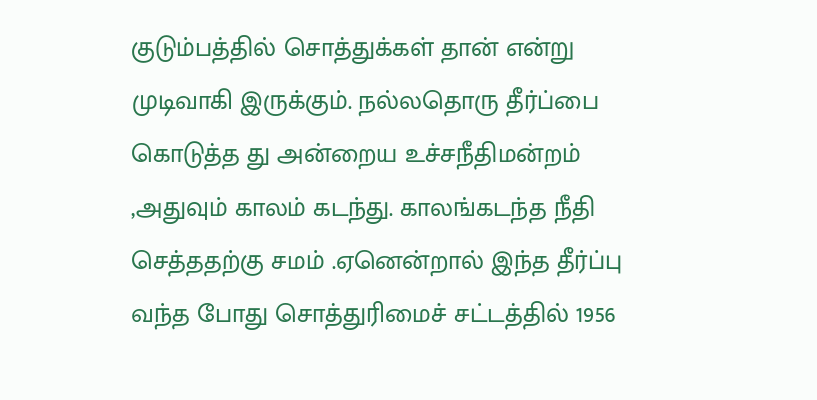குடும்பத்தில் சொத்துக்கள் தான் என்று முடிவாகி இருக்கும். நல்லதொரு தீர்ப்பை கொடுத்த து அன்றைய உச்சநீதிமன்றம் ,அதுவும் காலம் கடந்து. காலங்கடந்த நீதி செத்ததற்கு சமம் .ஏனென்றால் இந்த தீர்ப்பு வந்த போது சொத்துரிமைச் சட்டத்தில் 1956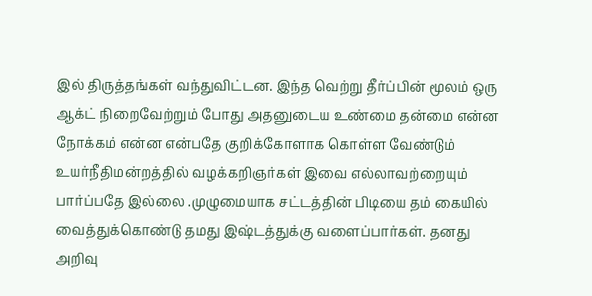இல் திருத்தங்கள் வந்துவிட்டன. இந்த வெற்று தீர்ப்பின் மூலம் ஒரு ஆக்ட் நிறைவேற்றும் போது அதனுடைய உண்மை தன்மை என்ன நோக்கம் என்ன என்பதே குறிக்கோளாக கொள்ள வேண்டும் உயர்நீதிமன்றத்தில் வழக்கறிஞர்கள் இவை எல்லாவற்றையும் பார்ப்பதே இல்லை .முழுமையாக சட்டத்தின் பிடியை தம் கையில் வைத்துக்கொண்டு தமது இஷ்டத்துக்கு வளைப்பார்கள். தனது அறிவு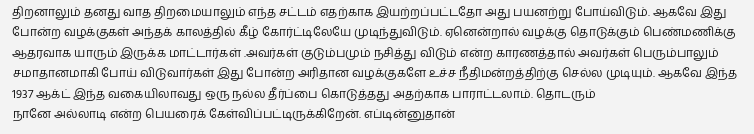திறனாலும் தனது வாத திறமையாலும் எந்த சட்டம் எதற்காக இயற்றப்பட்டதோ அது பயனற்று போய்விடும். ஆகவே இது போன்ற வழக்குகள் அந்தக் காலத்தில் கீழ் கோர்ட்டிலேயே முடிந்துவிடும். ஏனென்றால் வழக்கு தொடுக்கும் பெண்மணிக்கு ஆதரவாக யாரும் இருக்க மாட்டார்கள் .அவர்கள் குடும்பமும் நசித்து விடும் என்ற காரணத்தால் அவர்கள் பெரும்பாலும் சமாதானமாகி போய் விடுவார்கள் இது போன்ற அரிதான வழக்குகளே உச்ச நீதிமன்றத்திற்கு செல்ல முடியும். ஆகவே இந்த 1937 ஆக்ட் இந்த வகையிலாவது ஒரு நல்ல தீர்ப்பை கொடுத்தது அதற்காக பாராட்டலாம். தொடரும்
நானே அல்லாடி என்ற பெயரைக் கேள்விப்பட்டிருக்கிறேன். எப்டின்னுதான்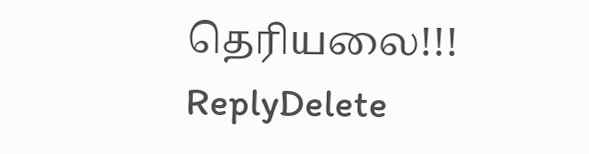தெரியலை!!!
ReplyDelete